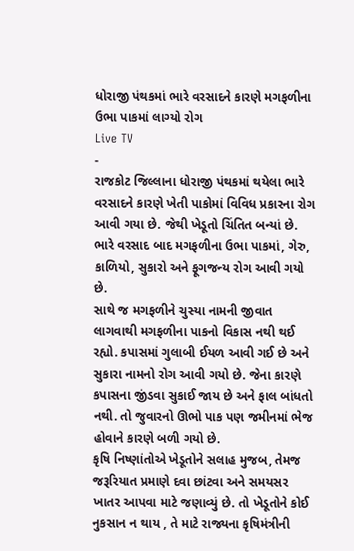ધોરાજી પંથકમાં ભારે વરસાદને કારણે મગફળીના ઉભા પાકમાં લાગ્યો રોગ
Live TV
-
રાજકોટ જિલ્લાના ધોરાજી પંથકમાં થયેલા ભારે વરસાદને કારણે ખેતી પાકોમાં વિવિધ પ્રકારના રોગ આવી ગયા છે. જેથી ખેડૂતો ચિંતિત બન્યાં છે. ભારે વરસાદ બાદ મગફળીના ઉભા પાકમાં, ગેરુ, કાળિયો, સુકારો અને ફૂગજન્ય રોગ આવી ગયો છે.
સાથે જ મગફળીને ચુસ્યા નામની જીવાત લાગવાથી મગફળીના પાકનો વિકાસ નથી થઈ રહ્યો. કપાસમાં ગુલાબી ઈયળ આવી ગઈ છે અને સુકારા નામનો રોગ આવી ગયો છે. જેના કારણે કપાસના જીંડવા સુકાઈ જાય છે અને ફાલ બાંધતો નથી. તો જુવારનો ઊભો પાક પણ જમીનમાં ભેજ હોવાને કારણે બળી ગયો છે.
કૃષિ નિષ્ણાંતોએ ખેડૂતોને સલાહ મુજબ, તેમજ જરૂરિયાત પ્રમાણે દવા છાંટવા અને સમયસર ખાતર આપવા માટે જણાવ્યું છે. તો ખેડૂતોને કોઈ નુકસાન ન થાય , તે માટે રાજ્યના કૃષિમંત્રીની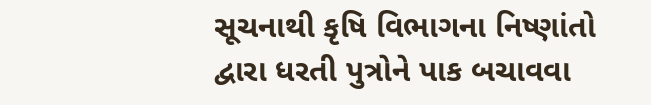સૂચનાથી કૃષિ વિભાગના નિષ્ણાંતો દ્વારા ધરતી પુત્રોને પાક બચાવવા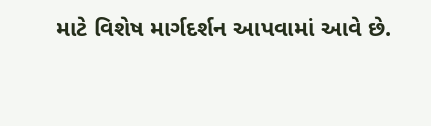માટે વિશેષ માર્ગદર્શન આપવામાં આવે છે.